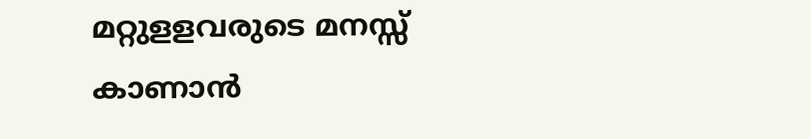മറ്റുളളവരുടെ മനസ്സ് കാണാന്‍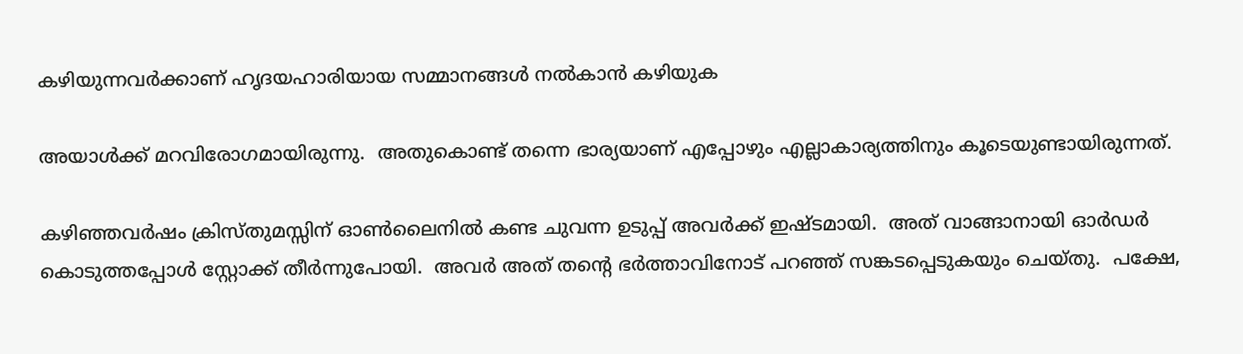കഴിയുന്നവര്‍ക്കാണ് ഹൃദയഹാരിയായ സമ്മാനങ്ങള്‍ നല്‍കാന്‍ കഴിയുക

അയാള്‍ക്ക് മറവിരോഗമായിരുന്നു.  അതുകൊണ്ട് തന്നെ ഭാര്യയാണ് എപ്പോഴും എല്ലാകാര്യത്തിനും കൂടെയുണ്ടായിരുന്നത്.

കഴിഞ്ഞവര്‍ഷം ക്രിസ്തുമസ്സിന് ഓണ്‍ലൈനില്‍ കണ്ട ചുവന്ന ഉടുപ്പ് അവര്‍ക്ക് ഇഷ്ടമായി.  അത് വാങ്ങാനായി ഓര്‍ഡര്‍ കൊടുത്തപ്പോള്‍ സ്റ്റോക്ക് തീര്‍ന്നുപോയി.  അവര്‍ അത് തന്റെ ഭര്‍ത്താവിനോട് പറഞ്ഞ് സങ്കടപ്പെടുകയും ചെയ്തു.  പക്ഷേ,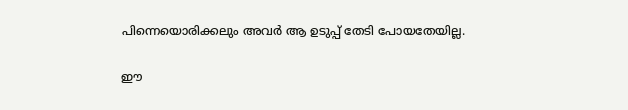പിന്നെയൊരിക്കലും അവര്‍ ആ ഉടുപ്പ് തേടി പോയതേയില്ല.

ഈ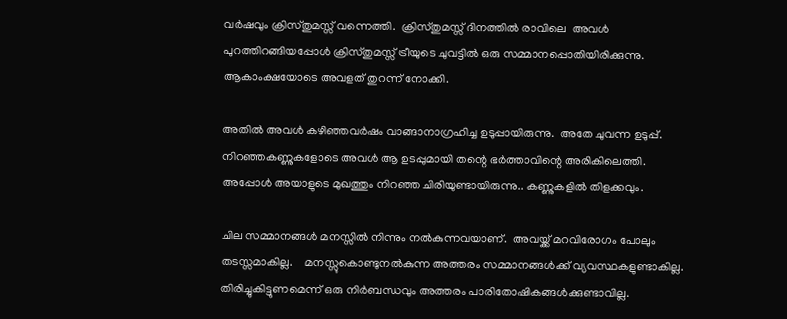വര്‍ഷവും ക്രിസ്തുമസ്സ് വന്നെത്തി.  ക്രിസ്തുമസ്സ് ദിനത്തില്‍ രാവിലെ  അവള്‍ പുറത്തിറങ്ങിയപ്പോള്‍ ക്രിസ്തുമസ്സ് ട്രീയുടെ ചുവട്ടില്‍ ഒരു സമ്മാനപ്പൊതിയിരിക്കുന്നു.  ആകാംക്ഷയോടെ അവളത് തുറന്ന് നോക്കി.

അതില്‍ അവള്‍ കഴിഞ്ഞവര്‍ഷം വാങ്ങാനാഗ്രഹിച്ച ഉടുപ്പായിരുന്നു.  അതേ ചുവന്ന ഉടുപ്പ്.  നിറഞ്ഞകണ്ണുകളോടെ അവള്‍ ആ ഉടപ്പുമായി തന്റെ ഭര്‍ത്താവിന്റെ അരികിലെത്തി.  അപ്പോള്‍ അയാളുടെ മുഖത്തും നിറഞ്ഞ ചിരിയുണ്ടായിരുന്നു.. കണ്ണുകളില്‍ തിളക്കവും.

ചില സമ്മാനങ്ങള്‍ മനസ്സില്‍ നിന്നും നല്‍കുന്നവയാണ്.  അവയ്ക്ക് മറവിരോഗം പോലും തടസ്സമാകില്ല.    മനസ്സുകൊണ്ടുനല്‍കുന്ന അത്തരം സമ്മാനങ്ങള്‍ക്ക് വ്യവസ്ഥകളുണ്ടാകില്ല.  തിരിച്ചുകിട്ടുണമെന്ന് ഒരു നിര്‍ബന്ധവും അത്തരം പാരിതോഷികങ്ങള്‍ക്കുണ്ടാവില്ല.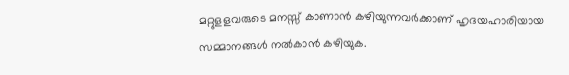മറ്റുളളവരുടെ മനസ്സ് കാണാന്‍ കഴിയുന്നവര്‍ക്കാണ് ഹൃദയഹാരിയായ സമ്മാനങ്ങള്‍ നല്‍കാന്‍ കഴിയുക.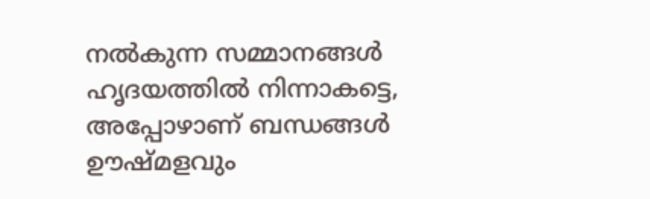നല്‍കുന്ന സമ്മാനങ്ങള്‍ ഹൃദയത്തില്‍ നിന്നാകട്ടെ, അപ്പോഴാണ് ബന്ധങ്ങള്‍ ഊഷ്മളവും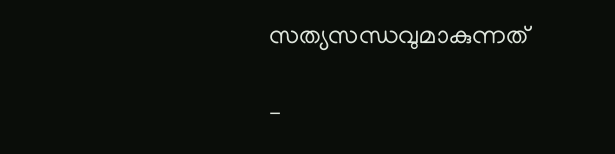സത്യസന്ധവുമാകുന്നത്

–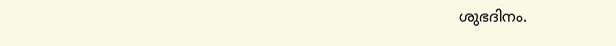ശുഭദിനം.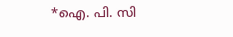*ഐ. പി. സി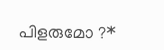പിളരുമോ ?*